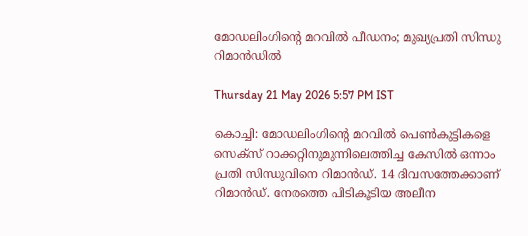മോഡലിംഗിന്റെ മറവിൽ പീഡനം; മുഖ്യപ്രതി സിന്ധു റിമാൻഡിൽ

Thursday 21 May 2026 5:57 PM IST

കൊച്ചി: മോഡലിംഗിന്റെ മറവിൽ പെൺകുട്ടികളെ സെക്‌സ് റാക്കറ്റിനുമുന്നിലെത്തിച്ച കേസിൽ ഒന്നാം പ്രതി സിന്ധുവിനെ റിമാൻഡ്. 14 ദിവസത്തേക്കാണ് റിമാൻഡ്. നേരത്തെ പിടികൂടിയ അലീന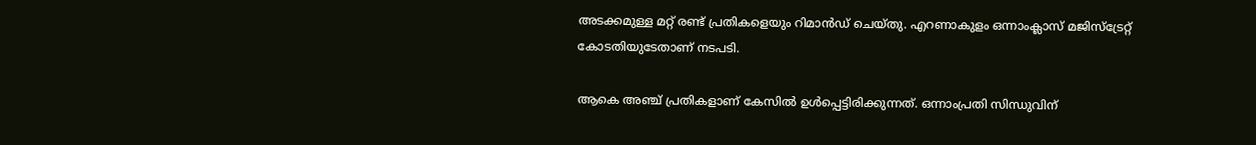അടക്കമുള്ള മറ്റ് രണ്ട് പ്രതികളെയും റിമാൻഡ് ചെയ്‌തു. എറണാകുളം ഒന്നാംക്ലാസ് മജിസ്‌ട്രേറ്റ് കോടതിയുടേതാണ് നടപടി.

ആകെ അഞ്ച് പ്രതികളാണ് കേസിൽ ഉൾപ്പെട്ടിരിക്കുന്നത്. ഒന്നാംപ്രതി സിന്ധുവിന്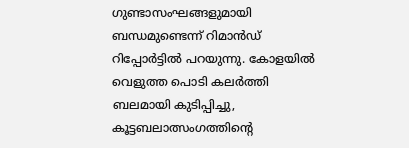ഗുണ്ടാസംഘങ്ങളുമായി ബന്ധമുണ്ടെന്ന് റിമാൻഡ് റിപ്പോർട്ടിൽ പറയുന്നു. കോളയിൽ വെളുത്ത പൊടി കലർത്തി ബലമായി കുടിപ്പിച്ചു, കൂട്ടബലാത്സംഗത്തിന്റെ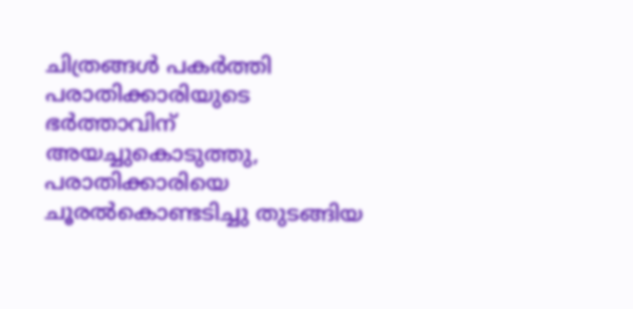ചിത്രങ്ങൾ പകർത്തി പരാതിക്കാരിയുടെ ഭർത്താവിന് അയച്ചുകൊടുത്തു, പരാതിക്കാരിയെ ചൂരൽകൊണ്ടടിച്ചു തുടങ്ങിയ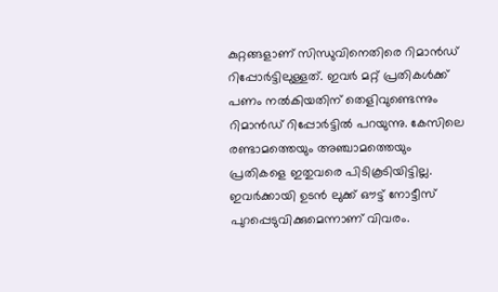കുറ്റങ്ങളാണ് സിന്ധുവിനെതിരെ റിമാൻഡ് റിപ്പോർട്ടിലുള്ളത്. ഇവർ മറ്റ് പ്രതികൾക്ക് പണം നൽകിയതിന് തെളിവുണ്ടെന്നും റിമാൻഡ് റിപ്പോർട്ടിൽ പറയുന്നു. കേസിലെ രണ്ടാമത്തെയും അഞ്ചാമത്തെയും പ്രതികളെ ഇതുവരെ പിടികൂടിയിട്ടില്ല. ഇവർക്കായി ഉടൻ ലുക്ക് ഔട്ട് നോട്ടീസ് പുറപ്പെടുവിക്കുമെന്നാണ് വിവരം.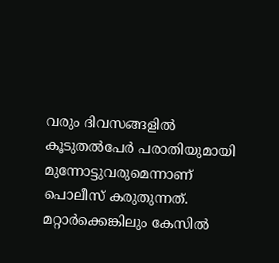വരും ദിവസങ്ങളിൽ കൂടുതൽപേർ പരാതിയുമായി മുന്നോട്ടുവരുമെന്നാണ് പൊലീസ് കരുതുന്നത്. മറ്റാർക്കെങ്കിലും കേസിൽ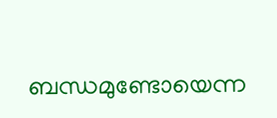ബന്ധമുണ്ടോയെന്ന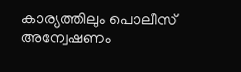കാര്യത്തിലും പൊലീസ് അന്വേഷണം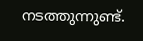നടത്തുന്നുണ്ട്.